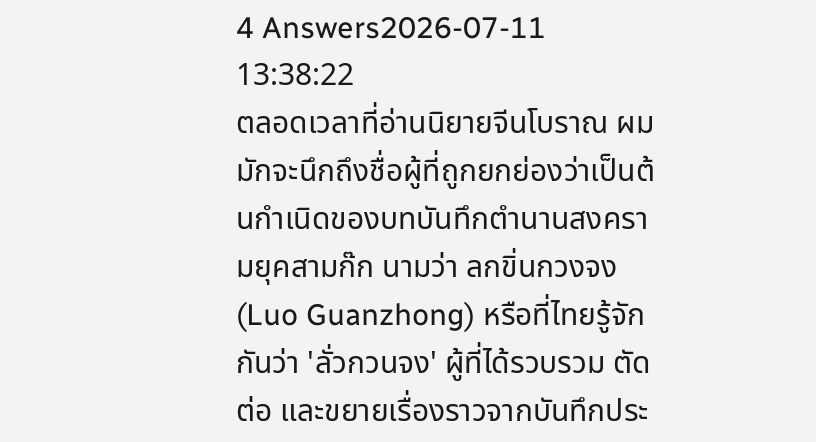4 Answers2026-07-11 13:38:22
ตลอดเวลาที่อ่านนิยายจีนโบราณ ผมมักจะนึกถึงชื่อผู้ที่ถูกยกย่องว่าเป็นต้นกำเนิดของบทบันทึกตำนานสงครามยุคสามก๊ก นามว่า ลกขิ่นกวงจง (Luo Guanzhong) หรือที่ไทยรู้จักกันว่า 'ลั่วกวนจง' ผู้ที่ได้รวบรวม ตัดต่อ และขยายเรื่องราวจากบันทึกประ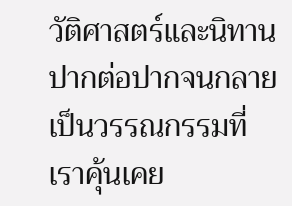วัติศาสตร์และนิทานปากต่อปากจนกลายเป็นวรรณกรรมที่เราคุ้นเคย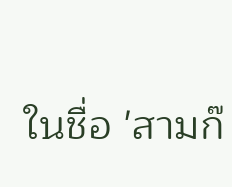ในชื่อ 'สามก๊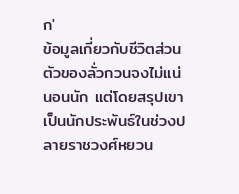ก'
ข้อมูลเกี่ยวกับชีวิตส่วนตัวของลั่วกวนจงไม่แน่นอนนัก แต่โดยสรุปเขาเป็นนักประพันธ์ในช่วงปลายราชวงศ์หยวน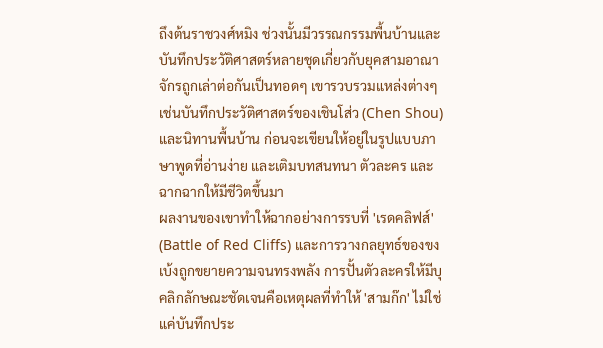ถึงต้นราชวงศ์หมิง ช่วงนั้นมีวรรณกรรมพื้นบ้านและบันทึกประวัติศาสตร์หลายชุดเกี่ยวกับยุคสามอาณาจักรถูกเล่าต่อกันเป็นทอดๆ เขารวบรวมแหล่งต่างๆ เช่นบันทึกประวัติศาสตร์ของเชินโส่ว (Chen Shou) และนิทานพื้นบ้าน ก่อนจะเขียนให้อยู่ในรูปแบบภาษาพูดที่อ่านง่าย และเติมบทสนทนา ตัวละคร และฉากฉากให้มีชีวิตขึ้นมา
ผลงานของเขาทำให้ฉากอย่างการรบที่ 'เรดคลิฟส์' (Battle of Red Cliffs) และการวางกลยุทธ์ของขงเบ้งถูกขยายความจนทรงพลัง การปั้นตัวละครให้มีบุคลิกลักษณะชัดเจนคือเหตุผลที่ทำให้ 'สามก๊ก' ไม่ใช่แค่บันทึกประ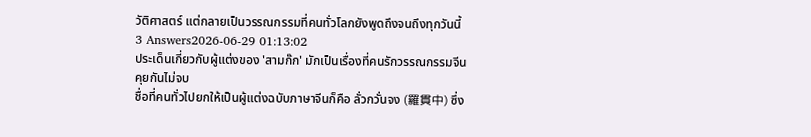วัติศาสตร์ แต่กลายเป็นวรรณกรรมที่คนทั่วโลกยังพูดถึงจนถึงทุกวันนี้
3 Answers2026-06-29 01:13:02
ประเด็นเกี่ยวกับผู้แต่งของ 'สามก๊ก' มักเป็นเรื่องที่คนรักวรรณกรรมจีนคุยกันไม่จบ
ชื่อที่คนทั่วไปยกให้เป็นผู้แต่งฉบับภาษาจีนก็คือ ลั่วกวั่นจง (羅貫中) ซึ่ง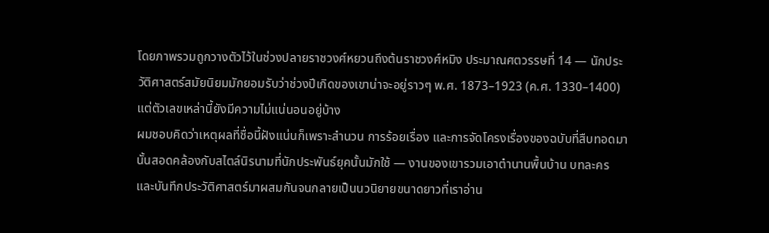โดยภาพรวมถูกวางตัวไว้ในช่วงปลายราชวงศ์หยวนถึงต้นราชวงศ์หมิง ประมาณศตวรรษที่ 14 — นักประวัติศาสตร์สมัยนิยมมักยอมรับว่าช่วงปีเกิดของเขาน่าจะอยู่ราวๆ พ.ศ. 1873–1923 (ค.ศ. 1330–1400) แต่ตัวเลขเหล่านี้ยังมีความไม่แน่นอนอยู่บ้าง
ผมชอบคิดว่าเหตุผลที่ชื่อนี้ฝังแน่นก็เพราะสำนวน การร้อยเรื่อง และการจัดโครงเรื่องของฉบับที่สืบทอดมานั้นสอดคล้องกับสไตล์นิรนามที่นักประพันธ์ยุคนั้นมักใช้ — งานของเขารวมเอาตำนานพื้นบ้าน บทละคร และบันทึกประวัติศาสตร์มาผสมกันจนกลายเป็นนวนิยายขนาดยาวที่เราอ่าน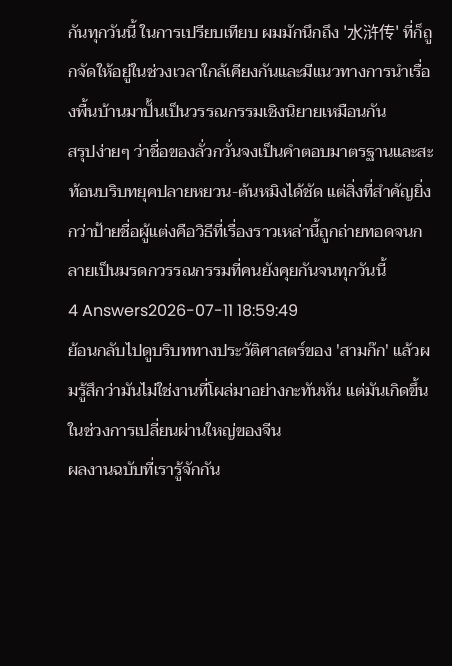กันทุกวันนี้ ในการเปรียบเทียบ ผมมักนึกถึง '水浒传' ที่ก็ถูกจัดให้อยู่ในช่วงเวลาใกล้เคียงกันและมีแนวทางการนำเรื่องพื้นบ้านมาปั้นเป็นวรรณกรรมเชิงนิยายเหมือนกัน
สรุปง่ายๆ ว่าชื่อของลั่วกวั่นจงเป็นคำตอบมาตรฐานและสะท้อนบริบทยุคปลายหยวน-ต้นหมิงได้ชัด แต่สิ่งที่สำคัญยิ่งกว่าป้ายชื่อผู้แต่งคือวิธีที่เรื่องราวเหล่านี้ถูกถ่ายทอดจนกลายเป็นมรดกวรรณกรรมที่คนยังคุยกันจนทุกวันนี้
4 Answers2026-07-11 18:59:49
ย้อนกลับไปดูบริบททางประวัติศาสตร์ของ 'สามก๊ก' แล้วผมรู้สึกว่ามันไม่ใช่งานที่โผล่มาอย่างกะทันหัน แต่มันเกิดขึ้นในช่วงการเปลี่ยนผ่านใหญ่ของจีน
ผลงานฉบับที่เรารู้จักกัน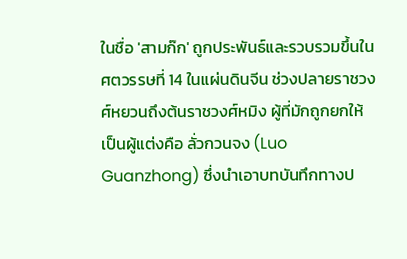ในชื่อ 'สามก๊ก' ถูกประพันธ์และรวบรวมขึ้นในศตวรรษที่ 14 ในแผ่นดินจีน ช่วงปลายราชวงศ์หยวนถึงต้นราชวงศ์หมิง ผู้ที่มักถูกยกให้เป็นผู้แต่งคือ ลั่วกวนจง (Luo Guanzhong) ซึ่งนำเอาบทบันทึกทางป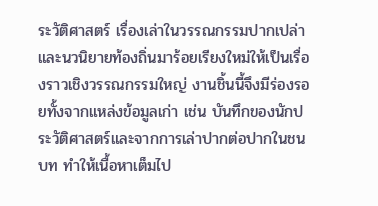ระวัติศาสตร์ เรื่องเล่าในวรรณกรรมปากเปล่า และนวนิยายท้องถิ่นมาร้อยเรียงใหม่ให้เป็นเรื่องราวเชิงวรรณกรรมใหญ่ งานชิ้นนี้จึงมีร่องรอยทั้งจากแหล่งข้อมูลเก่า เช่น บันทึกของนักประวัติศาสตร์และจากการเล่าปากต่อปากในชนบท ทำให้เนื้อหาเต็มไป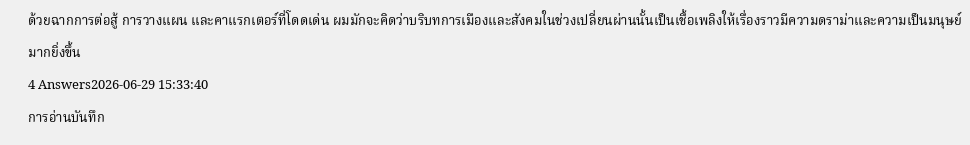ด้วยฉากการต่อสู้ การวางแผน และคาแรกเตอร์ที่โดดเด่น ผมมักจะคิดว่าบริบทการเมืองและสังคมในช่วงเปลี่ยนผ่านนั้นเป็นเชื้อเพลิงให้เรื่องราวมีความดราม่าและความเป็นมนุษย์มากยิ่งขึ้น
4 Answers2026-06-29 15:33:40
การอ่านบันทึก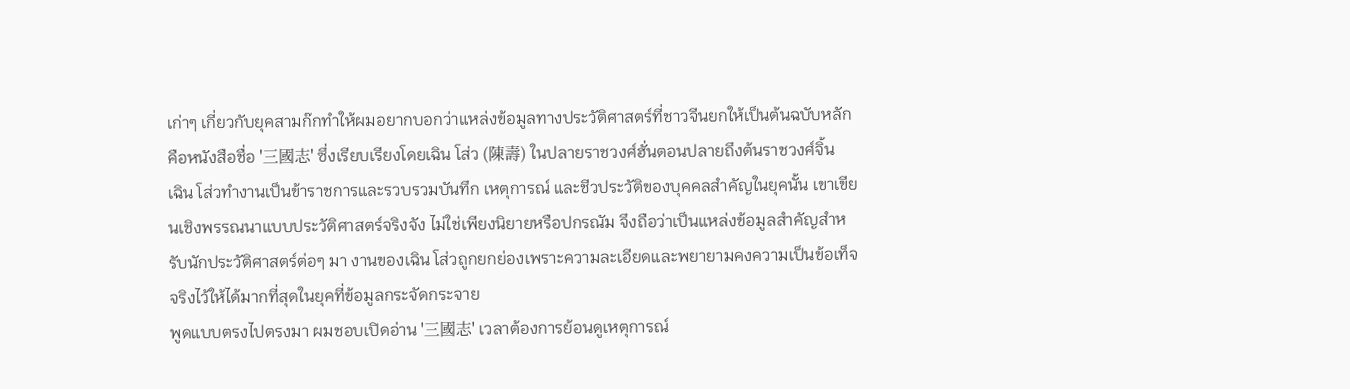เก่าๆ เกี่ยวกับยุคสามก๊กทำให้ผมอยากบอกว่าแหล่งข้อมูลทางประวัติศาสตร์ที่ชาวจีนยกให้เป็นต้นฉบับหลักคือหนังสือชื่อ '三國志' ซึ่งเรียบเรียงโดยเฉิน โส่ว (陳壽) ในปลายราชวงศ์ฮั่นตอนปลายถึงต้นราชวงศ์จิ้น
เฉิน โส่วทำงานเป็นข้าราชการและรวบรวมบันทึก เหตุการณ์ และชีวประวัติของบุคคลสำคัญในยุคนั้น เขาเขียนเชิงพรรณนาแบบประวัติศาสตร์จริงจัง ไม่ใช่เพียงนิยายหรือปกรณัม จึงถือว่าเป็นแหล่งข้อมูลสำคัญสำหรับนักประวัติศาสตร์ต่อๆ มา งานของเฉิน โส่วถูกยกย่องเพราะความละเอียดและพยายามคงความเป็นข้อเท็จจริงไว้ให้ได้มากที่สุดในยุคที่ข้อมูลกระจัดกระจาย
พูดแบบตรงไปตรงมา ผมชอบเปิดอ่าน '三國志' เวลาต้องการย้อนดูเหตุการณ์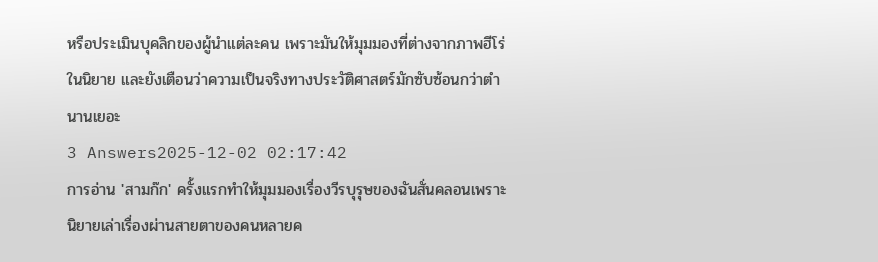หรือประเมินบุคลิกของผู้นำแต่ละคน เพราะมันให้มุมมองที่ต่างจากภาพฮีโร่ในนิยาย และยังเตือนว่าความเป็นจริงทางประวัติศาสตร์มักซับซ้อนกว่าตำนานเยอะ
3 Answers2025-12-02 02:17:42
การอ่าน 'สามก๊ก' ครั้งแรกทำให้มุมมองเรื่องวีรบุรุษของฉันสั่นคลอนเพราะนิยายเล่าเรื่องผ่านสายตาของคนหลายค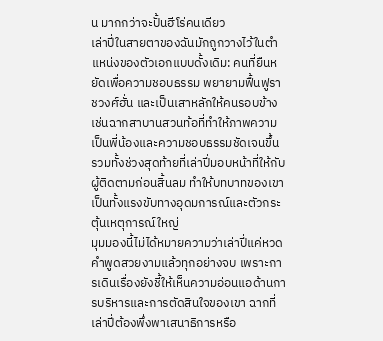น มากกว่าจะปั้นฮีโร่คนเดียว
เล่าปี่ในสายตาของฉันมักถูกวางไว้ในตำแหน่งของตัวเอกแบบดั้งเดิม: คนที่ยืนหยัดเพื่อความชอบธรรม พยายามฟื้นฟูราชวงศ์ฮั่น และเป็นเสาหลักให้คนรอบข้าง เช่นฉากสาบานสวนท้อที่ทำให้ภาพความเป็นพี่น้องและความชอบธรรมชัดเจนขึ้น รวมทั้งช่วงสุดท้ายที่เล่าปี่มอบหน้าที่ให้กับผู้ติดตามก่อนสิ้นลม ทำให้บทบาทของเขาเป็นทั้งแรงขับทางอุดมการณ์และตัวกระตุ้นเหตุการณ์ใหญ่
มุมมองนี้ไม่ได้หมายความว่าเล่าปี่แค่หวดคำพูดสวยงามแล้วทุกอย่างจบ เพราะการเดินเรื่องยังชี้ให้เห็นความอ่อนแอด้านการบริหารและการตัดสินใจของเขา ฉากที่เล่าปี่ต้องพึ่งพาเสนาธิการหรือ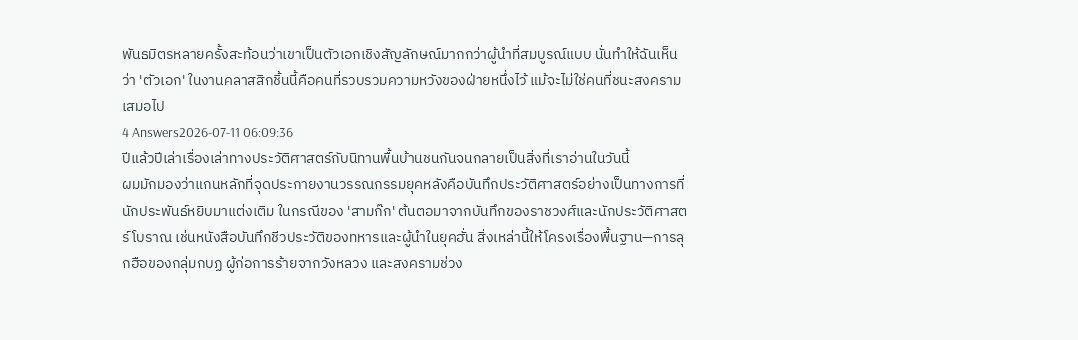พันธมิตรหลายครั้งสะท้อนว่าเขาเป็นตัวเอกเชิงสัญลักษณ์มากกว่าผู้นำที่สมบูรณ์แบบ นั่นทำให้ฉันเห็นว่า 'ตัวเอก' ในงานคลาสสิกชิ้นนี้คือคนที่รวบรวมความหวังของฝ่ายหนึ่งไว้ แม้จะไม่ใช่คนที่ชนะสงครามเสมอไป
4 Answers2026-07-11 06:09:36
ปีแล้วปีเล่าเรื่องเล่าทางประวัติศาสตร์กับนิทานพื้นบ้านชนกันจนกลายเป็นสิ่งที่เราอ่านในวันนี้
ผมมักมองว่าแกนหลักที่จุดประกายงานวรรณกรรมยุคหลังคือบันทึกประวัติศาสตร์อย่างเป็นทางการที่นักประพันธ์หยิบมาแต่งเติม ในกรณีของ 'สามก๊ก' ต้นตอมาจากบันทึกของราชวงศ์และนักประวัติศาสตร์โบราณ เช่นหนังสือบันทึกชีวประวัติของทหารและผู้นำในยุคฮั่น สิ่งเหล่านี้ให้โครงเรื่องพื้นฐาน—การลุกฮือของกลุ่มกบฏ ผู้ก่อการร้ายจากวังหลวง และสงครามช่วง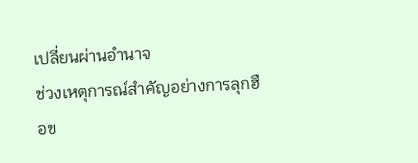เปลี่ยนผ่านอำนาจ
ช่วงเหตุการณ์สำคัญอย่างการลุกฮือข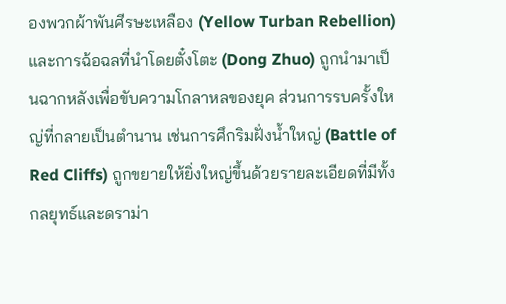องพวกผ้าพันศีรษะเหลือง (Yellow Turban Rebellion) และการฉ้อฉลที่นำโดยตั๋งโตะ (Dong Zhuo) ถูกนำมาเป็นฉากหลังเพื่อขับความโกลาหลของยุค ส่วนการรบครั้งใหญ่ที่กลายเป็นตำนาน เช่นการศึกริมฝั่งน้ำใหญ่ (Battle of Red Cliffs) ถูกขยายให้ยิ่งใหญ่ขึ้นด้วยรายละเอียดที่มีทั้งกลยุทธ์และดราม่า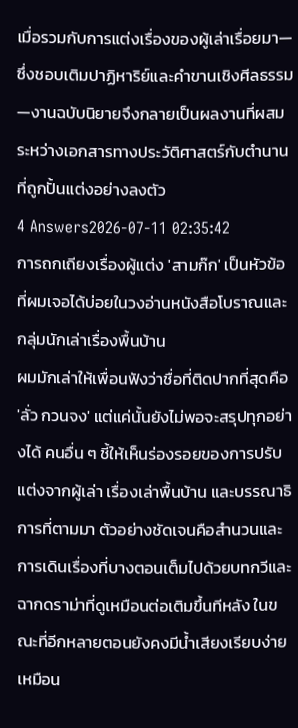เมื่อรวมกับการแต่งเรื่องของผู้เล่าเรื่อยมา—ซึ่งชอบเติมปาฏิหาริย์และคำขานเชิงศีลธรรม—งานฉบับนิยายจึงกลายเป็นผลงานที่ผสมระหว่างเอกสารทางประวัติศาสตร์กับตำนานที่ถูกปั้นแต่งอย่างลงตัว
4 Answers2026-07-11 02:35:42
การถกเถียงเรื่องผู้แต่ง 'สามก๊ก' เป็นหัวข้อที่ผมเจอได้บ่อยในวงอ่านหนังสือโบราณและกลุ่มนักเล่าเรื่องพื้นบ้าน
ผมมักเล่าให้เพื่อนฟังว่าชื่อที่ติดปากที่สุดคือ 'ลั่ว กวนจง' แต่แค่นั้นยังไม่พอจะสรุปทุกอย่างได้ คนอื่น ๆ ชี้ให้เห็นร่องรอยของการปรับแต่งจากผู้เล่า เรื่องเล่าพื้นบ้าน และบรรณาธิการที่ตามมา ตัวอย่างชัดเจนคือสำนวนและการเดินเรื่องที่บางตอนเต็มไปด้วยบทกวีและฉากดราม่าที่ดูเหมือนต่อเติมขึ้นทีหลัง ในขณะที่อีกหลายตอนยังคงมีน้ำเสียงเรียบง่ายเหมือน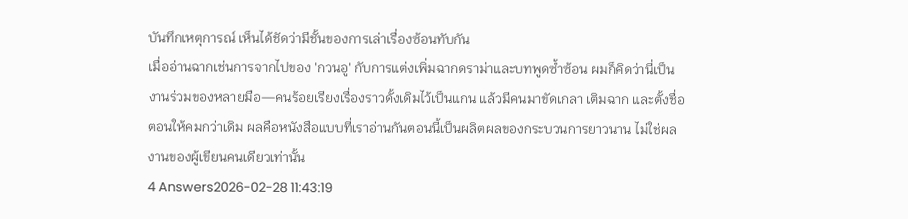บันทึกเหตุการณ์ เห็นได้ชัดว่ามีชั้นของการเล่าเรื่องซ้อนทับกัน
เมื่ออ่านฉากเช่นการจากไปของ 'กวนอู' กับการแต่งเพิ่มฉากดราม่าและบทพูดซ้ำซ้อน ผมก็คิดว่านี่เป็นงานร่วมของหลายมือ—คนร้อยเรียงเรื่องราวดั้งเดิมไว้เป็นแกน แล้วมีคนมาขัดเกลา เติมฉาก และตั้งชื่อตอนให้คมกว่าเดิม ผลคือหนังสือแบบที่เราอ่านกันตอนนี้เป็นผลิตผลของกระบวนการยาวนาน ไม่ใช่ผลงานของผู้เขียนคนเดียวเท่านั้น
4 Answers2026-02-28 11:43:19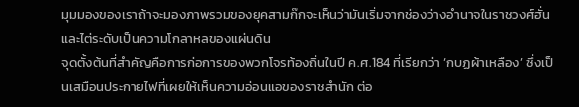มุมมองของเราถ้าจะมองภาพรวมของยุคสามก๊กจะเห็นว่ามันเริ่มจากช่องว่างอำนาจในราชวงศ์ฮั่นและไต่ระดับเป็นความโกลาหลของแผ่นดิน
จุดตั้งต้นที่สำคัญคือการก่อการของพวกโจรท้องถิ่นในปี ค.ศ.184 ที่เรียกว่า ‘กบฏผ้าเหลือง’ ซึ่งเป็นเสมือนประกายไฟที่เผยให้เห็นความอ่อนแอของราชสำนัก ต่อ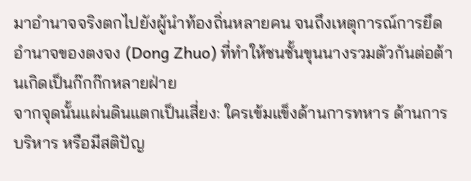มาอำนาจจริงตกไปยังผู้นำท้องถิ่นหลายคน จนถึงเหตุการณ์การยึดอำนาจของตงจง (Dong Zhuo) ที่ทำให้ชนชั้นขุนนางรวมตัวกันต่อต้านเกิดเป็นก๊กก๊กหลายฝ่าย
จากจุดนั้นแผ่นดินแตกเป็นเสี่ยง: ใครเข้มแข็งด้านการทหาร ด้านการบริหาร หรือมีสติปัญ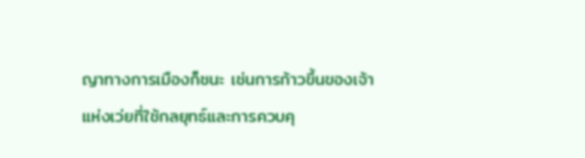ญาทางการเมืองก็ชนะ เช่นการก้าวขึ้นของเจ้าแห่งเว่ยที่ใช้กลยุทธ์และการควบคุ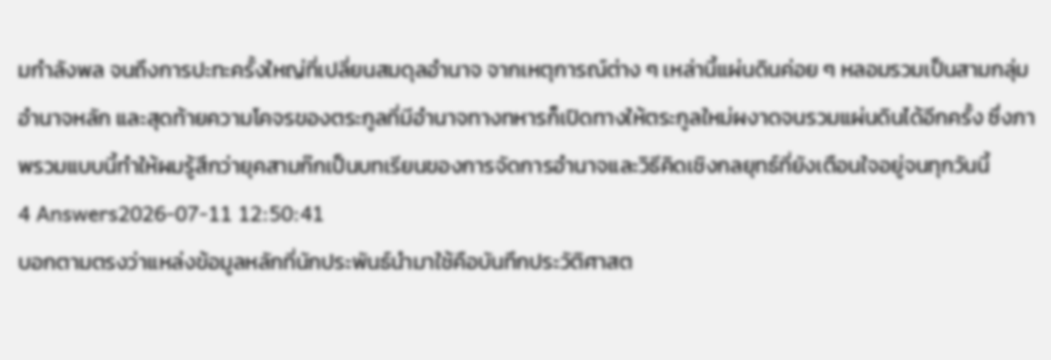มกำลังพล จนถึงการปะทะครั้งใหญ่ที่เปลี่ยนสมดุลอำนาจ จากเหตุการณ์ต่าง ๆ เหล่านี้แผ่นดินค่อย ๆ หลอมรวมเป็นสามกลุ่มอำนาจหลัก และสุดท้ายความโคจรของตระกูลที่มีอำนาจทางทหารก็เปิดทางให้ตระกูลใหม่ผงาดจนรวมแผ่นดินได้อีกครั้ง ซึ่งภาพรวมแบบนี้ทำให้ผมรู้สึกว่ายุคสามก๊กเป็นบทเรียนของการจัดการอำนาจและวิธีคิดเชิงกลยุทธ์ที่ยังเตือนใจอยู่จนทุกวันนี้
4 Answers2026-07-11 12:50:41
บอกตามตรงว่าแหล่งข้อมูลหลักที่นักประพันธ์นำมาใช้คือบันทึกประวัติศาสต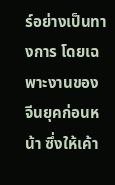ร์อย่างเป็นทางการ โดยเฉพาะงานของจีนยุคก่อนหน้า ซึ่งให้เค้า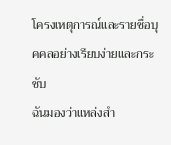โครงเหตุการณ์และรายชื่อบุคคลอย่างเรียบง่ายและกระชับ
ฉันมองว่าแหล่งสำ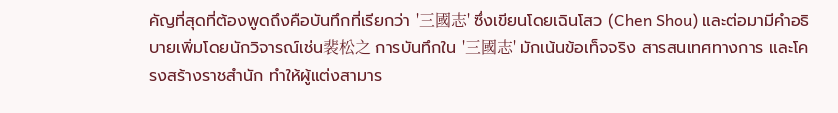คัญที่สุดที่ต้องพูดถึงคือบันทึกที่เรียกว่า '三國志' ซึ่งเขียนโดยเฉินโสว (Chen Shou) และต่อมามีคำอธิบายเพิ่มโดยนักวิจารณ์เช่น裴松之 การบันทึกใน '三國志' มักเน้นข้อเท็จจริง สารสนเทศทางการ และโครงสร้างราชสำนัก ทำให้ผู้แต่งสามาร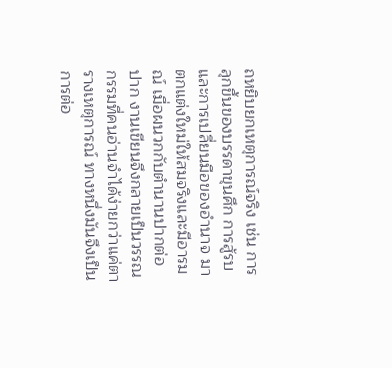ถหยิบยกเหตุการณ์จริง เช่น การลุกขึ้นของบรรดาขุนศึก การสู้รบ และการเปลี่ยนมือของอำนาจ มาตกแต่งใหม่ให้สมจริงและมีอารมณ์ เมื่อผนวกกับตำนานปากต่อปาก งานเขียนจึงกลายเป็นวรรณกรรมที่คนอ่านจำได้ง่ายกว่าแค่ตารางเหตุการณ์ ทางหนึ่งมันจึงเป็นการต่อ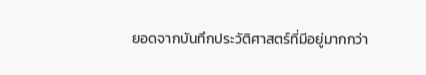ยอดจากบันทึกประวัติศาสตร์ที่มีอยู่มากกว่า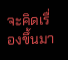จะคิดเรื่องขึ้นมา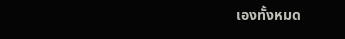เองทั้งหมด